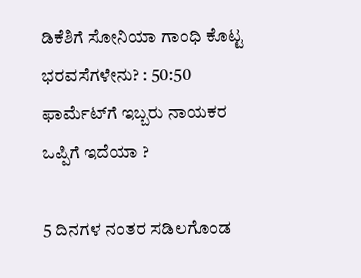ಡಿಕೆಶಿಗೆ ಸೋನಿಯಾ ಗಾಂಧಿ ಕೊಟ್ಟ ಭರವಸೆಗಳೇನು? : 50:50 ಫಾರ್ಮೆಟ್‌ಗೆ ಇಬ್ಬರು ನಾಯಕರ ಒಪ್ಪಿಗೆ ಇದೆಯಾ ?

5 ದಿನಗಳ ನಂತರ ಸಡಿಲಗೊಂಡ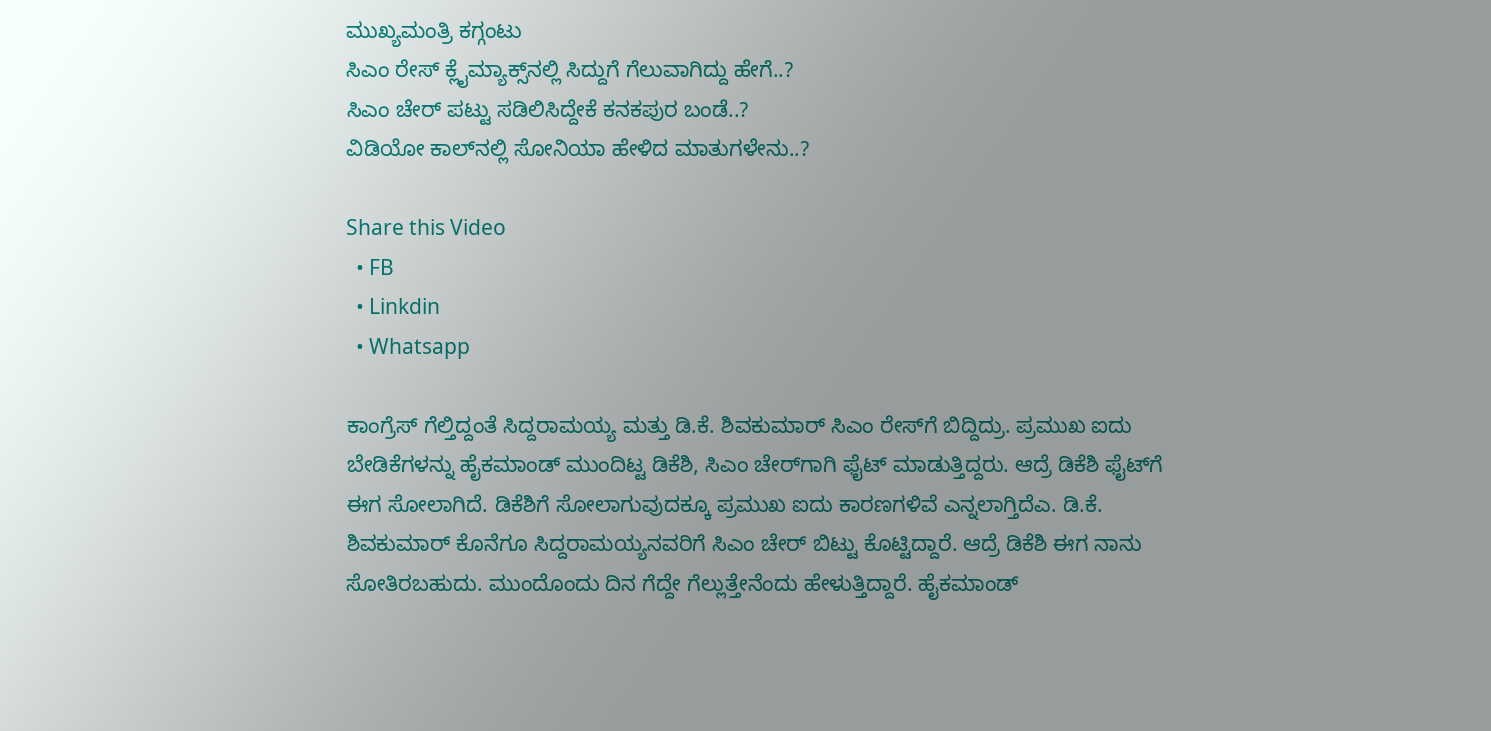ಮುಖ್ಯಮಂತ್ರಿ ಕಗ್ಗಂಟು
ಸಿಎಂ ರೇಸ್ ಕ್ಲೈಮ್ಯಾಕ್ಸ್‌ನಲ್ಲಿ ಸಿದ್ದುಗೆ ಗೆಲುವಾಗಿದ್ದು ಹೇಗೆ..?
ಸಿಎಂ ಚೇರ್ ಪಟ್ಟು ಸಡಿಲಿಸಿದ್ದೇಕೆ ಕನಕಪುರ ಬಂಡೆ..?
ವಿಡಿಯೋ ಕಾಲ್‌ನಲ್ಲಿ ಸೋನಿಯಾ ಹೇಳಿದ ಮಾತುಗಳೇನು..?

Share this Video
  • FB
  • Linkdin
  • Whatsapp

ಕಾಂಗ್ರೆಸ್ ಗೆಲ್ತಿದ್ದಂತೆ ಸಿದ್ದರಾಮಯ್ಯ ಮತ್ತು ಡಿ.ಕೆ. ಶಿವಕುಮಾರ್‌ ಸಿಎಂ ರೇಸ್‌ಗೆ ಬಿದ್ದಿದ್ರು. ಪ್ರಮುಖ ಐದು ಬೇಡಿಕೆಗಳನ್ನು ಹೈಕಮಾಂಡ್ ಮುಂದಿಟ್ಟ ಡಿಕೆಶಿ, ಸಿಎಂ ಚೇರ್‌ಗಾಗಿ ಫೈಟ್‌ ಮಾಡುತ್ತಿದ್ದರು. ಆದ್ರೆ ಡಿಕೆಶಿ ಫೈಟ್‌ಗೆ ಈಗ ಸೋಲಾಗಿದೆ. ಡಿಕೆಶಿಗೆ ಸೋಲಾಗುವುದಕ್ಕೂ ಪ್ರಮುಖ ಐದು ಕಾರಣಗಳಿವೆ ಎನ್ನಲಾಗ್ತಿದೆಎ. ಡಿ.ಕೆ. ಶಿವಕುಮಾರ್ ಕೊನೆಗೂ ಸಿದ್ದರಾಮಯ್ಯನವರಿಗೆ ಸಿಎಂ ಚೇರ್ ಬಿಟ್ಟು ಕೊಟ್ಟಿದ್ದಾರೆ. ಆದ್ರೆ ಡಿಕೆಶಿ ಈಗ ನಾನು ಸೋತಿರಬಹುದು. ಮುಂದೊಂದು ದಿನ ಗೆದ್ದೇ ಗೆಲ್ಲುತ್ತೇನೆಂದು ಹೇಳುತ್ತಿದ್ದಾರೆ. ಹೈಕಮಾಂಡ್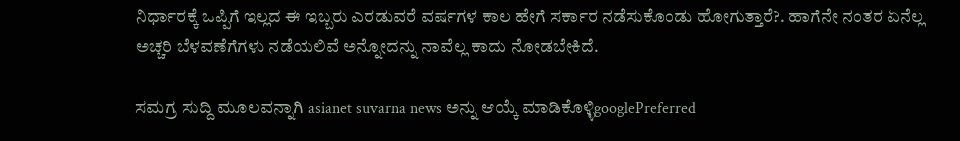ನಿರ್ಧಾರಕ್ಕೆ ಒಪ್ಪಿಗೆ ಇಲ್ಲದ ಈ ಇಬ್ಬರು ಎರಡುವರೆ ವರ್ಷಗಳ ಕಾಲ ಹೇಗೆ ಸರ್ಕಾರ ನಡೆಸುಕೊಂಡು ಹೋಗುತ್ತಾರೆ?. ಹಾಗೆನೇ ನಂತರ ಏನೆಲ್ಲ ಅಚ್ಚರಿ ಬೆಳವಣೆಗೆಗಳು ನಡೆಯಲಿವೆ ಅನ್ನೋದನ್ನು ನಾವೆಲ್ಲ ಕಾದು ನೋಡಬೇಕಿದೆ.

ಸಮಗ್ರ ಸುದ್ದಿ ಮೂಲವನ್ನಾಗಿ asianet suvarna news ಅನ್ನು ಆಯ್ಕೆ ಮಾಡಿಕೊಳ್ಳಿgooglePreferred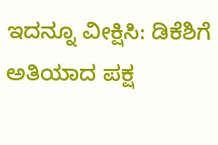ಇದನ್ನೂ ವೀಕ್ಷಿಸಿ: ಡಿಕೆಶಿಗೆ ಅತಿಯಾದ ಪಕ್ಷ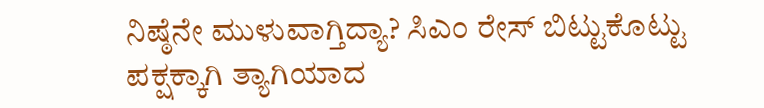ನಿಷ್ಠೆನೇ ಮುಳುವಾಗ್ತಿದ್ಯಾ? ಸಿಎಂ ರೇಸ್ ಬಿಟ್ಟುಕೊಟ್ಟು ಪಕ್ಷಕ್ಕಾಗಿ ತ್ಯಾಗಿಯಾದ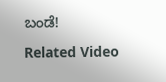ಬಂಡೆ!

Related Video